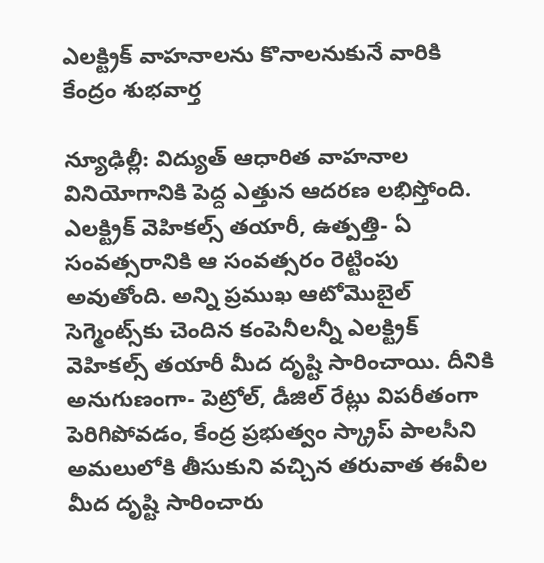ఎలక్ట్రిక్ వాహనాలను కొనాలనుకునే వారికి కేంద్రం శుభవార్త

న్యూఢిల్లీ: విద్యుత్ ఆధారిత వాహనాల వినియోగానికి పెద్ద ఎత్తున ఆదరణ లభిస్తోంది. ఎలక్ట్రిక్ వెహికల్స్ తయారీ, ఉత్పత్తి- ఏ సంవత్సరానికి ఆ సంవత్సరం రెట్టింపు అవుతోంది. అన్ని ప్రముఖ ఆటోమొబైల్ సెగ్మెంట్స్‌కు చెందిన కంపెనీలన్నీ ఎలక్ట్రిక్ వెహికల్స్ తయారీ మీద దృష్టి సారించాయి. దీనికి అనుగుణంగా- పెట్రోల్, డీజిల్ రేట్లు విపరీతంగా పెరిగిపోవడం, కేంద్ర ప్రభుత్వం స్క్రాప్ పాలసీని అమలులోకి తీసుకుని వచ్చిన తరువాత ఈవీల మీద దృష్టి సారించారు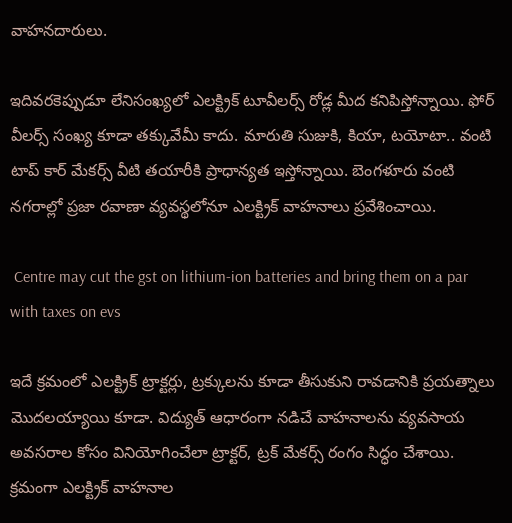వాహనదారులు.

ఇదివరకెప్పుడూ లేనిసంఖ్యలో ఎలక్ట్రిక్ టూవీలర్స్ రోడ్ల మీద కనిపిస్తోన్నాయి. ఫోర్ వీలర్స్‌ సంఖ్య కూడా తక్కువేమీ కాదు. మారుతి సుజుకి, కియా, టయోటా.. వంటి టాప్ కార్ మేకర్స్ వీటి తయారీకి ప్రాధాన్యత ఇస్తోన్నాయి. బెంగళూరు వంటి నగరాల్లో ప్రజా రవాణా వ్యవస్థలోనూ ఎలక్ట్రిక్ వాహనాలు ప్రవేశించాయి.

 Centre may cut the gst on lithium-ion batteries and bring them on a par with taxes on evs

ఇదే క్రమంలో ఎలక్ట్రిక్ ట్రాక్టర్లు, ట్రక్కులను కూడా తీసుకుని రావడానికి ప్రయత్నాలు మొదలయ్యాయి కూడా. విద్యుత్ ఆధారంగా నడిచే వాహనాలను వ్యవసాయ అవసరాల కోసం వినియోగించేలా ట్రాక్టర్, ట్రక్ మేకర్స్ రంగం సిద్ధం చేశాయి. క్రమంగా ఎలక్ట్రిక్ వాహనాల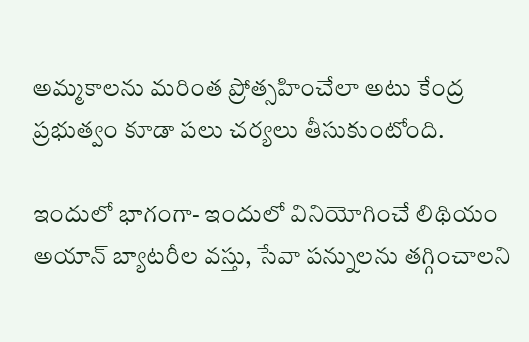అమ్మకాలను మరింత ప్రోత్సహించేలా అటు కేంద్ర ప్రభుత్వం కూడా పలు చర్యలు తీసుకుంటోంది.

ఇందులో భాగంగా- ఇందులో వినియోగించే లిథియం అయాన్ బ్యాటరీల వస్తు, సేవా పన్నులను తగ్గించాలని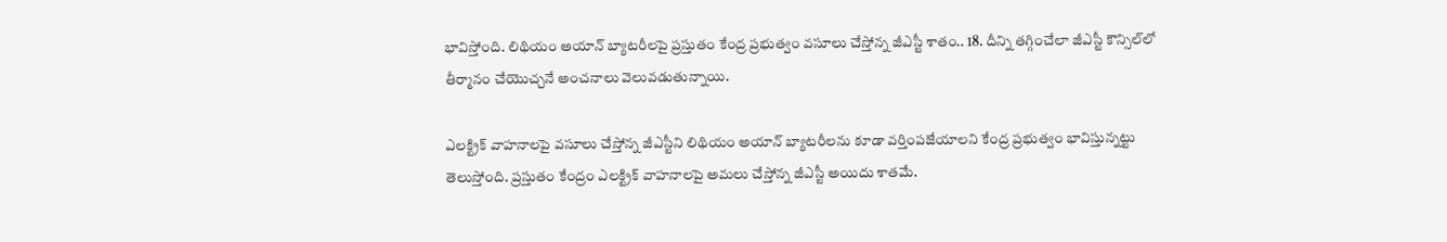భావిస్తోంది. లిథియం అయాన్ బ్యాటరీలపై ప్రస్తుతం కేంద్ర ప్రభుత్వం వసూలు చేస్తోన్న జీఎస్టీ శాతం.. 18. దీన్ని తగ్గించేలా జీఎస్టీ కౌన్సిల్‌లో తీర్మానం చేయొచ్చనే అంచనాలు వెలువడుతున్నాయి.

ఎలక్ట్రిక్ వాహనాలపై వసూలు చేస్తోన్న జీఎస్టీని లిథియం అయాన్ బ్యాటరీలను కూడా వర్తింపజేయాలని కేంద్ర ప్రభుత్వం భావిస్తున్నట్టు తెలుస్తోంది. ప్రస్తుతం కేంద్రం ఎలక్ట్రిక్ వాహనాలపై అమలు చేస్తోన్న జీఎస్టీ అయిదు శాతమే.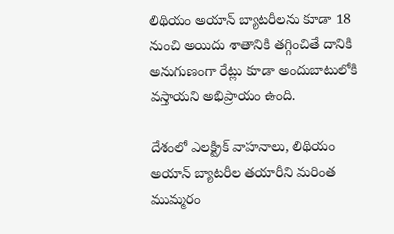లిథియం అయాన్ బ్యాటరీలను కూడా 18 నుంచి అయిదు శాతానికి తగ్గించితే దానికి అనుగుణంగా రేట్లు కూడా అందుబాటులోకి వస్తాయని అభిప్రాయం ఉంది.

దేశంలో ఎలక్ట్రిక్ వాహనాలు, లిథియం అయాన్ బ్యాటరీల తయారీని మరింత ముమ్మరం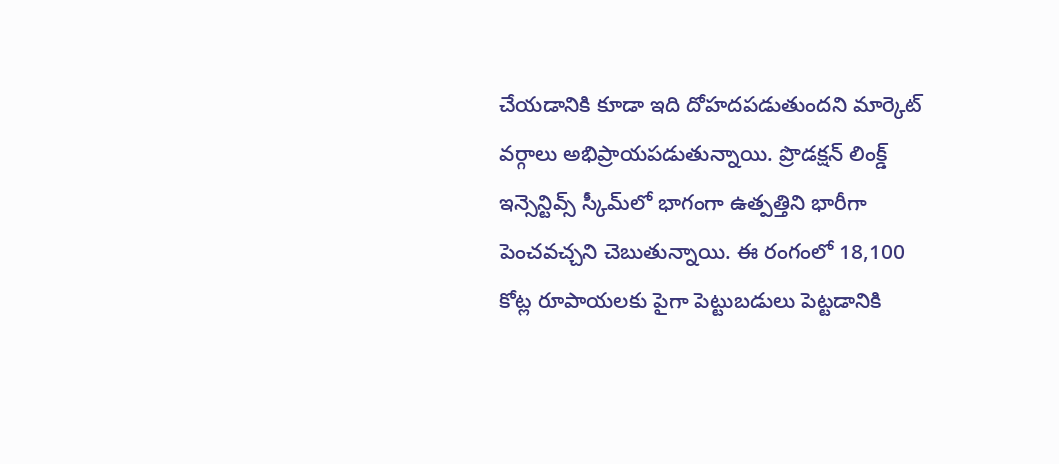చేయడానికి కూడా ఇది దోహదపడుతుందని మార్కెట్ వర్గాలు అభిప్రాయపడుతున్నాయి. ప్రొడక్షన్ లింక్డ్ ఇన్సెన్టివ్స్ స్కీమ్‌లో భాగంగా ఉత్పత్తిని భారీగా పెంచవచ్చని చెబుతున్నాయి. ఈ రంగంలో 18,100 కోట్ల రూపాయలకు పైగా పెట్టుబడులు పెట్టడానికి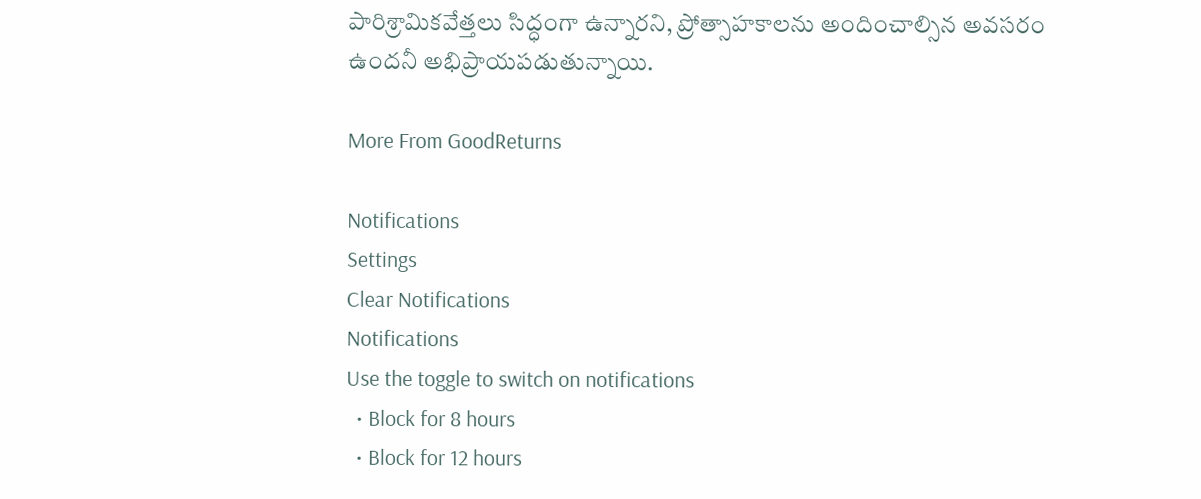పారిశ్రామికవేత్తలు సిద్ధంగా ఉన్నారని, ప్రోత్సాహకాలను అందించాల్సిన అవసరం ఉందనీ అభిప్రాయపడుతున్నాయి.

More From GoodReturns

Notifications
Settings
Clear Notifications
Notifications
Use the toggle to switch on notifications
  • Block for 8 hours
  • Block for 12 hours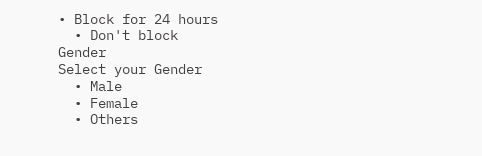• Block for 24 hours
  • Don't block
Gender
Select your Gender
  • Male
  • Female
  • Others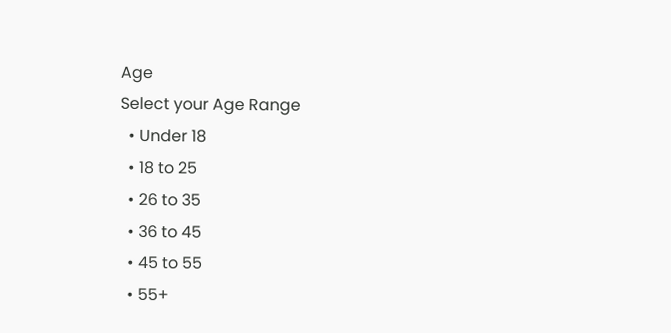Age
Select your Age Range
  • Under 18
  • 18 to 25
  • 26 to 35
  • 36 to 45
  • 45 to 55
  • 55+